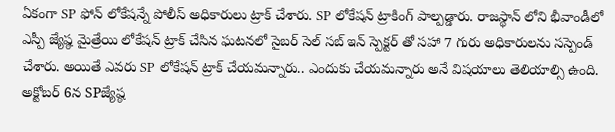ఏకంగా SP ఫోన్ లోకేషన్నే పోలీస్ అధికారులు ట్రాక్ చేశారు. SP లోకేషన్ ట్రాకింగ్ పాల్పడ్డారు. రాజస్థాన్ లోని భీవాండీలో ఎస్పీ జ్యేష్ఠ మైత్రేయి లోకేషన్ ట్రాక్ చేసిన ఘటనలో సైబర్ సెల్ సబ్ ఇన్ స్పెక్టర్ తో సహా 7 గురు అధికారులను సస్పెండ్ చేశారు. అయితే ఎవరు SP లోకేషన్ ట్రాక్ చేయమన్నారు.. ఎందుకు చేయమన్నారు అనే విషయాలు తెలియాల్సి ఉంది. అక్టోబర్ 6న SPజ్యేష్ఠ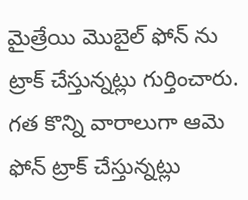మైత్రేయి మొబైల్ ఫోన్ ను ట్రాక్ చేస్తున్నట్లు గుర్తించారు. గత కొన్ని వారాలుగా ఆమె ఫోన్ ట్రాక్ చేస్తున్నట్లు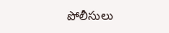పోలీసులు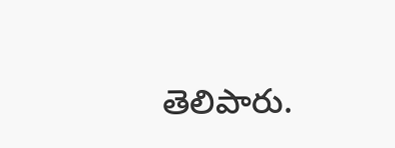తెలిపారు.